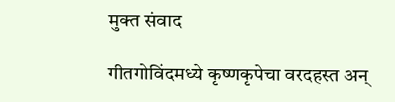मुक्त संवाद

गीतगोविंदमध्ये कृष्णकृपेचा वरदहस्त अन्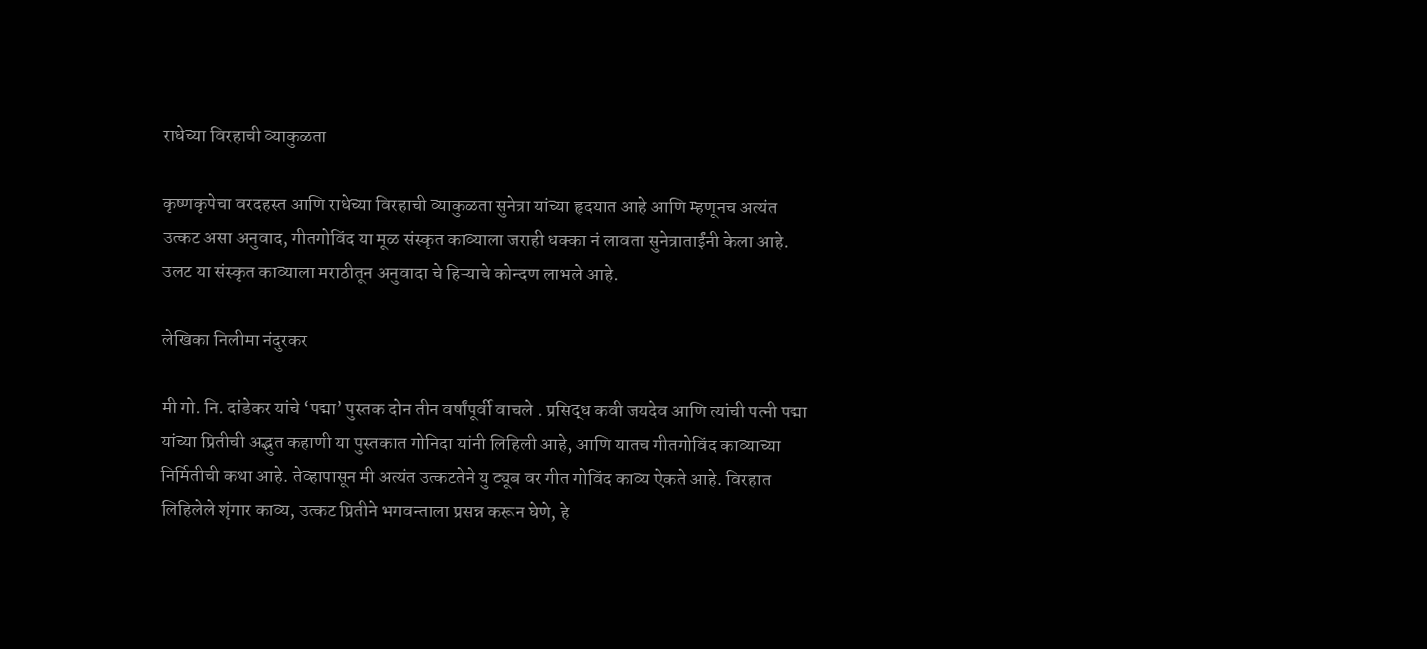राधेच्या विरहाची व्याकुळता

कृष्णकृपेचा वरदहस्त आणि राधेच्या विरहाची व्याकुळता सुनेत्रा यांच्या हृदयात आहे आणि म्हणूनच अत्यंत उत्कट असा अनुवाद, गीतगोविंद या मूळ संस्कृत काव्याला जराही धक्का नं लावता सुनेत्राताईंनी केला आहे. उलट या संस्कृत काव्याला मराठीतून अनुवादा चे हिऱ्याचे कोन्दण लाभले आहे.

लेखिका निलीमा नंदुरकर

मी गो. नि. दांडेकर यांचे ‘पद्मा’ पुस्तक दोन तीन वर्षांपूर्वी वाचले . प्रसिद्ध कवी जयदेव आणि त्यांची पत्नी पद्मा यांच्या प्रितीची अद्भुत कहाणी या पुस्तकात गोनिदा यांनी लिहिली आहे, आणि यातच गीतगोविंद काव्याच्या निर्मितीची कथा आहे. तेव्हापासून मी अत्यंत उत्कटतेने यु ट्यूब वर गीत गोविंद काव्य ऐकते आहे. विरहात लिहिलेले शृंगार काव्य, उत्कट प्रितीने भगवन्ताला प्रसन्न करून घेणे, हे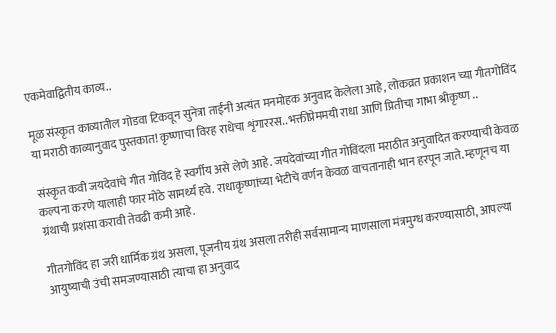एकमेवाद्वितीय काव्य..

मूळ संस्कृत काव्यातील गोडवा टिकवून सुनेत्रा ताईंनी अत्यंत मनमोहक अनुवाद केलेला आहे, लोकव्रत प्रकाशन च्या गीतगोविंद या मराठी काव्यानुवाद पुस्तकात! कृष्णाचा विरह राधेचा शृंगाररस.. भक्तीप्रेममयी राधा आणि प्रितीचा गाभा श्रीकृष्ण ..

संस्कृत कवी जयदेवांचे गीत गोविंद हे स्वर्गीय असे लेणे आहे. जयदेवांच्या गीत गोविंदला मराठीत अनुवादित करण्याची केवळ कल्पना करणे यालाही फार मोठे सामर्थ्य हवे. राधाकृष्णांच्या भेटीचे वर्णन केवळ वाचतानाही भान हरपून जाते. म्हणूनच या ग्रंथाची प्रशंसा करावी तेवढी कमी आहे.

गीतगोविंद हा जरी धार्मिक ग्रंथ असला, पूजनीय ग्रंथ असला तरीही सर्वसामान्य माणसाला मंत्रमुग्ध करण्यासाठी, आपल्या आयुष्याची उंची समजण्यासाठी त्याचा हा अनुवाद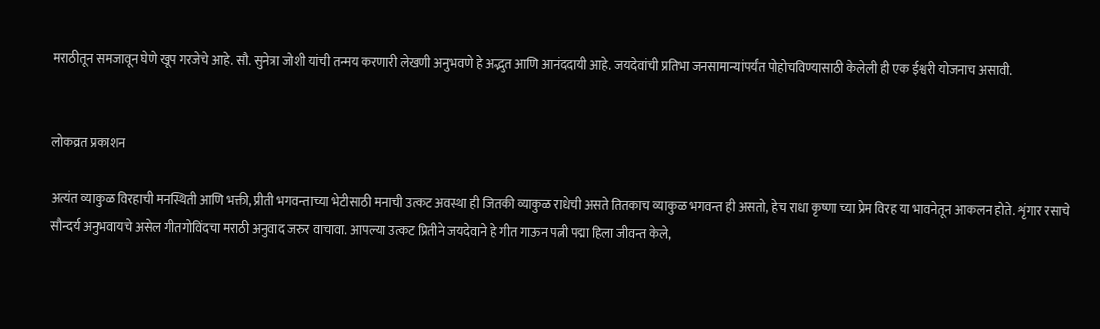मराठीतून समजावून घेणे खूप गरजेचे आहे. सौ. सुनेत्रा जोशी यांची तन्मय करणारी लेखणी अनुभवणे हे अद्भुत आणि आनंददायी आहे. जयदेवांची प्रतिभा जनसामान्यांपर्यंत पोहोचविण्यासाठी केलेली ही एक ईश्वरी योजनाच असावी.


लोकव्रत प्रकाशन

अत्यंत व्याकुळ विरहाची मनस्थिती आणि भक्ती, प्रीती भगवन्ताच्या भेटीसाठी मनाची उत्कट अवस्था ही जितकी व्याकुळ राधेची असते तितकाच व्याकुळ भगवन्त ही असतो, हेच राधा कृष्णा च्या प्रेम विरह या भावनेतून आकलन होते. शृंगार रसाचे सौन्दर्य अनुभवायचे असेल गीतगोविंदचा मराठी अनुवाद जरुर वाचावा. आपल्या उत्कट प्रितीने जयदेवाने हे गीत गाऊन पत्नी पद्मा हिला जीवन्त केले,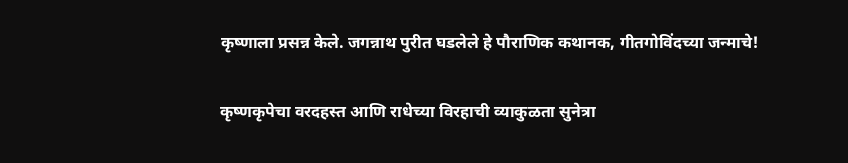कृष्णाला प्रसन्न केले. जगन्नाथ पुरीत घडलेले हे पौराणिक कथानक, गीतगोविंदच्या जन्माचे!

कृष्णकृपेचा वरदहस्त आणि राधेच्या विरहाची व्याकुळता सुनेत्रा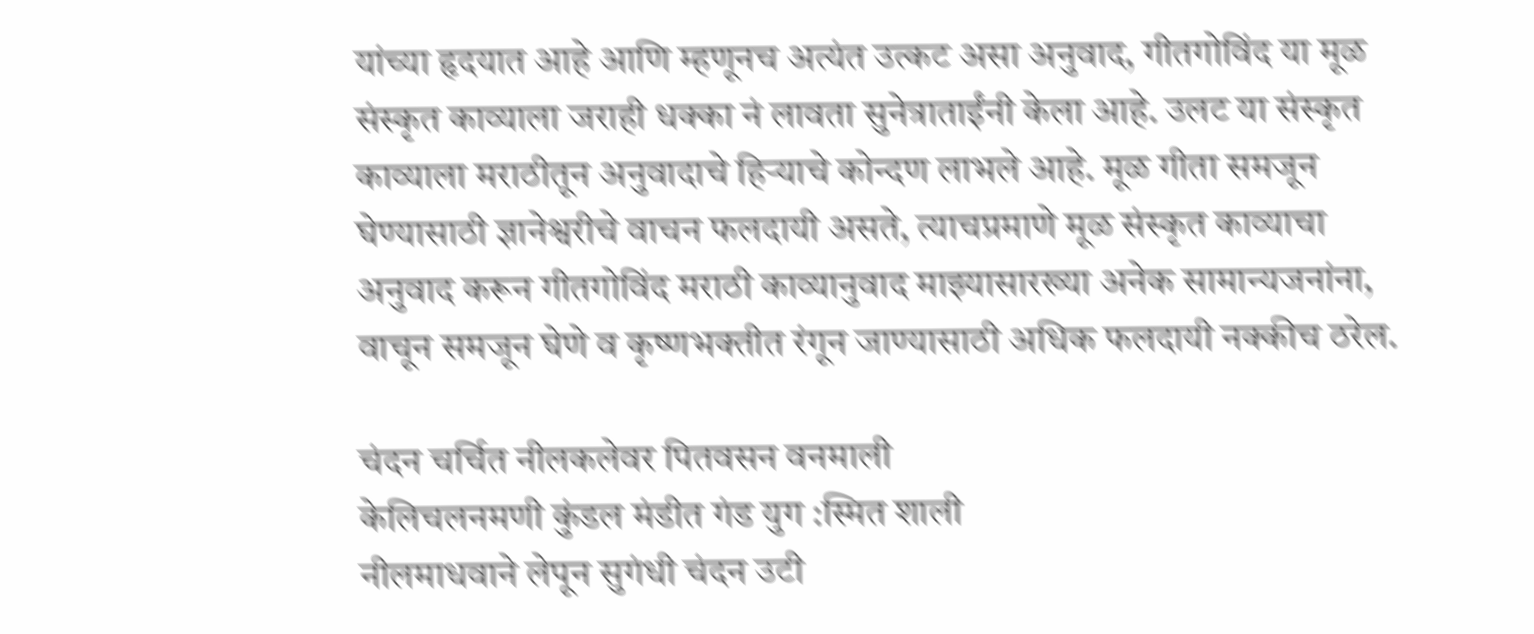यांच्या हृदयात आहे आणि म्हणूनच अत्यंत उत्कट असा अनुवाद, गीतगोविंद या मूळ संस्कृत काव्याला जराही धक्का नं लावता सुनेत्राताईंनी केला आहे. उलट या संस्कृत काव्याला मराठीतून अनुवादाचे हिऱ्याचे कोन्दण लाभले आहे. मूळ गीता समजून घेण्यासाठी ज्ञानेश्वरीचे वाचन फलदायी असते, त्याचप्रमाणे मूळ संस्कृत काव्याचा अनुवाद करून गीतगोविंद मराठी काव्यानुवाद माझ्यासारख्या अनेक सामान्यजनांना, वाचून समजून घेणे व कृष्णभक्तीत रंगून जाण्यासाठी अधिक फलदायी नक्कीच ठरेल.

चंदन चर्चित नीलकलेवर पितवसन वनमाली
केलिचलनमणी कुंडल मंडीत गंड युग :स्मित शाली
नीलमाधवाने लेपून सुगंधी चंदन उटी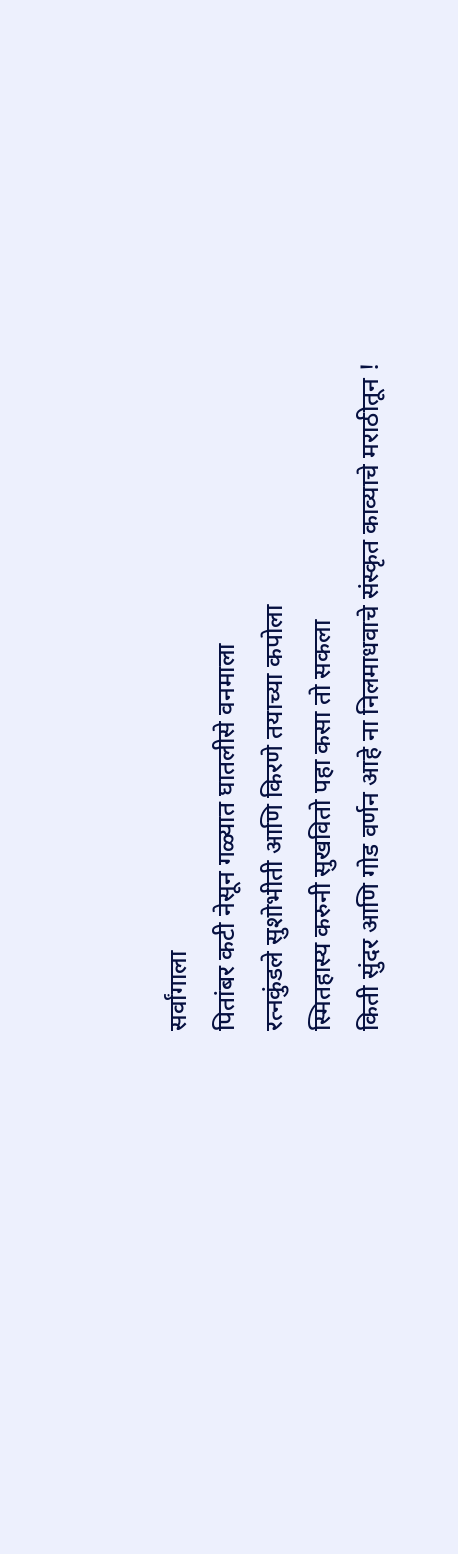सर्वांगाला
पितांबर कटी नेसून गळ्यात घातलीसे वनमाला
रत्नकुंडले सुशोभीती आणि किरणे तयाच्या कपोला
स्मितहास्य करुनी सुखवितो पहा कसा तो सकला
किती सुंदर आणि गोड वर्णन आहे ना निलमाधवाचे संस्कृत काव्याचे मराठीतून !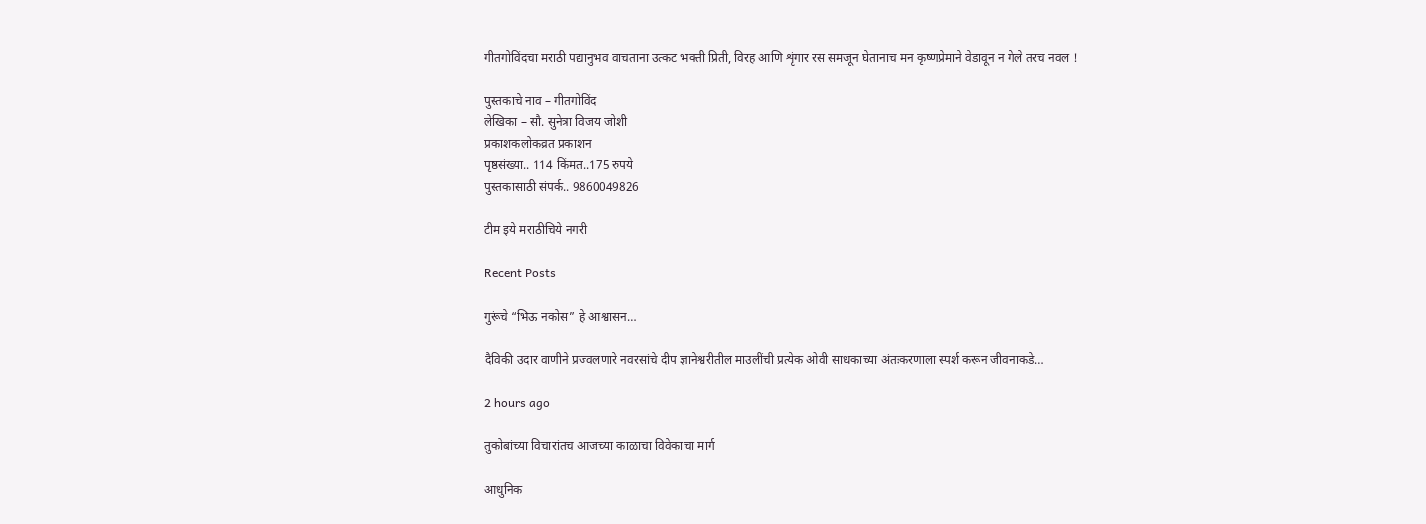गीतगोविंदचा मराठी पद्यानुभव वाचताना उत्कट भक्ती प्रिती, विरह आणि शृंगार रस समजून घेतानाच मन कृष्णप्रेमाने वेडावून न गेले तरच नवल !

पुस्तकाचे नाव – गीतगोविंद
लेखिका – सौ. सुनेत्रा विजय जोशी
प्रकाशकलोकव्रत प्रकाशन
पृष्ठसंख्या.. 114 किंमत..175 रुपये
पुस्तकासाठी संपर्क.. 9860049826

टीम इये मराठीचिये नगरी

Recent Posts

गुरूंचे “भिऊ नकोस” हे आश्वासन…

दैविकी उदार वाणीने प्रज्वलणारे नवरसांचे दीप ज्ञानेश्वरीतील माउलींची प्रत्येक ओवी साधकाच्या अंतःकरणाला स्पर्श करून जीवनाकडे…

2 hours ago

तुकोबांच्या विचारांतच आजच्या काळाचा विवेकाचा मार्ग

आधुनिक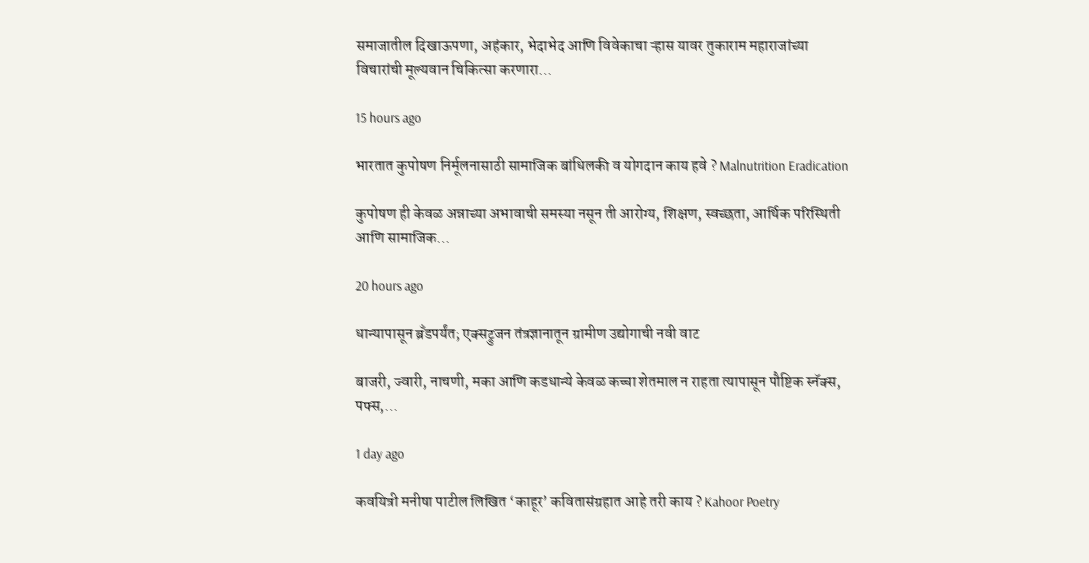समाजातील दिखाऊपणा, अहंकार, भेदाभेद आणि विवेकाचा ऱ्हास यावर तुकाराम महाराजांच्या विचारांची मूल्यवान चिकित्सा करणारा…

15 hours ago

भारतात कुपोषण निर्मूलनासाठी सामाजिक बांधिलकी व योगदान काय हवे ? Malnutrition Eradication

कुपोषण ही केवळ अन्नाच्या अभावाची समस्या नसून ती आरोग्य, शिक्षण, स्वच्छता, आर्थिक परिस्थिती आणि सामाजिक…

20 hours ago

धान्यापासून ब्रँडपर्यंत; एक्सट्रुजन तंत्रज्ञानातून ग्रामीण उद्योगाची नवी वाट

बाजरी, ज्वारी, नाचणी, मका आणि कडधान्ये केवळ कच्चा शेतमाल न राहता त्यापासून पौष्टिक स्नॅक्स, पफ्स,…

1 day ago

कवयित्री मनीषा पाटील लिखित ‘काहूर’ कवितासंग्रहात आहे तरी काय ? Kahoor Poetry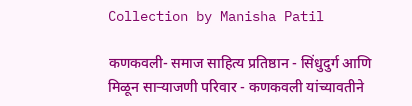Collection by Manisha Patil

कणकवली- समाज साहित्य प्रतिष्ठान - सिंधुदुर्ग आणि मिळून साऱ्याजणी परिवार - कणकवली यांच्यावतीने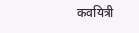कवयित्री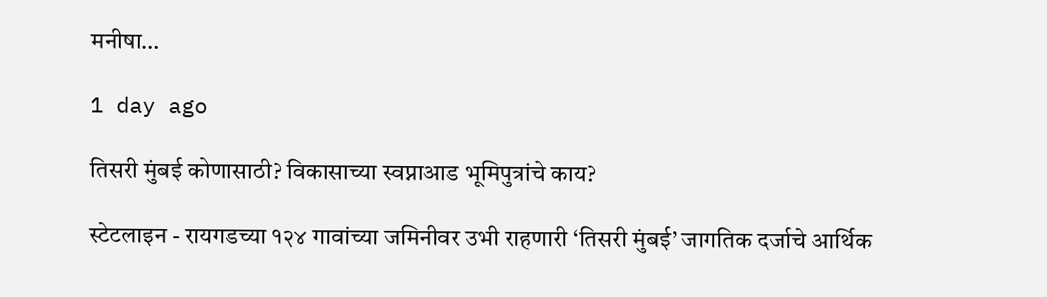मनीषा…

1 day ago

तिसरी मुंबई कोणासाठी? विकासाच्या स्वप्नाआड भूमिपुत्रांचे काय?

स्टेटलाइन - रायगडच्या १२४ गावांच्या जमिनीवर उभी राहणारी ‘तिसरी मुंबई’ जागतिक दर्जाचे आर्थिक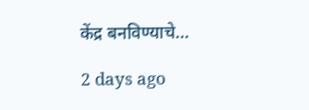केंद्र बनविण्याचे…

2 days ago